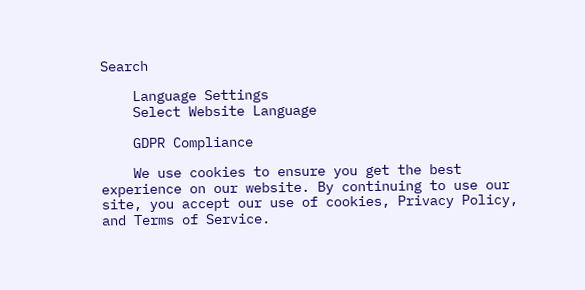Search

    Language Settings
    Select Website Language

    GDPR Compliance

    We use cookies to ensure you get the best experience on our website. By continuing to use our site, you accept our use of cookies, Privacy Policy, and Terms of Service.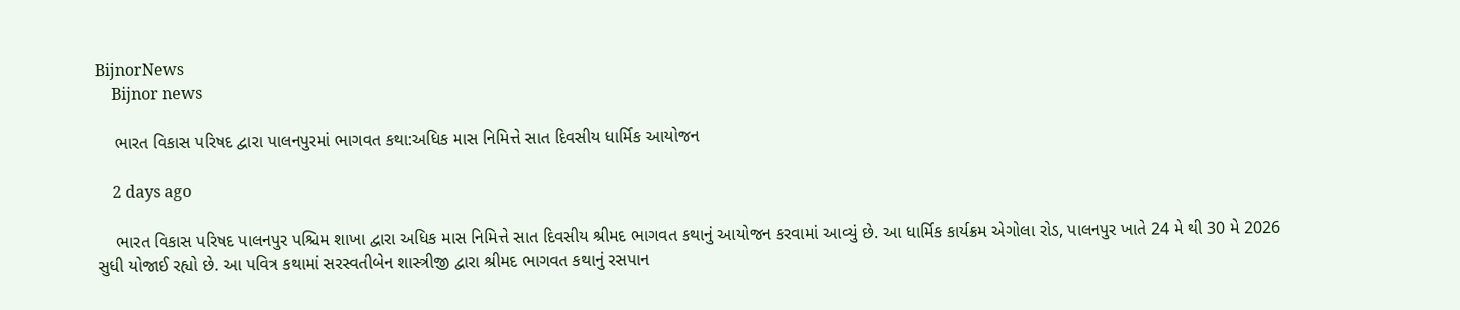BijnorNews
    Bijnor news

    ભારત વિકાસ પરિષદ દ્વારા પાલનપુરમાં ભાગવત કથા:અધિક માસ નિમિત્તે સાત દિવસીય ધાર્મિક આયોજન

    2 days ago

    ભારત વિકાસ પરિષદ પાલનપુર પશ્ચિમ શાખા દ્વારા અધિક માસ નિમિત્તે સાત દિવસીય શ્રીમદ ભાગવત કથાનું આયોજન કરવામાં આવ્યું છે. આ ધાર્મિક કાર્યક્રમ એગોલા રોડ, પાલનપુર ખાતે 24 મે થી 30 મે 2026 સુધી યોજાઈ રહ્યો છે. આ પવિત્ર કથામાં સરસ્વતીબેન શાસ્ત્રીજી દ્વારા શ્રીમદ ભાગવત કથાનું રસપાન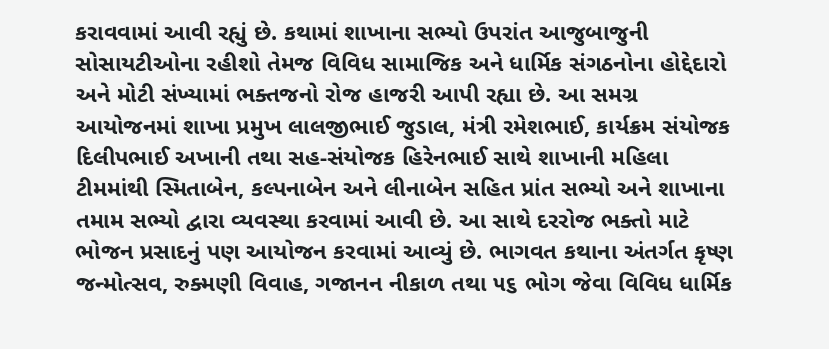કરાવવામાં આવી રહ્યું છે. કથામાં શાખાના સભ્યો ઉપરાંત આજુબાજુની સોસાયટીઓના રહીશો તેમજ વિવિધ સામાજિક અને ધાર્મિક સંગઠનોના હોદ્દેદારો અને મોટી સંખ્યામાં ભક્તજનો રોજ હાજરી આપી રહ્યા છે. આ સમગ્ર આયોજનમાં શાખા પ્રમુખ લાલજીભાઈ જુડાલ, મંત્રી રમેશભાઈ, કાર્યક્રમ સંયોજક દિલીપભાઈ અખાની તથા સહ-સંયોજક હિરેનભાઈ સાથે શાખાની મહિલા ટીમમાંથી સ્મિતાબેન, કલ્પનાબેન અને લીનાબેન સહિત પ્રાંત સભ્યો અને શાખાના તમામ સભ્યો દ્વારા વ્યવસ્થા કરવામાં આવી છે. આ સાથે દરરોજ ભક્તો માટે ભોજન પ્રસાદનું પણ આયોજન કરવામાં આવ્યું છે. ભાગવત કથાના અંતર્ગત કૃષ્ણ જન્મોત્સવ, રુક્મણી વિવાહ, ગજાનન નીકાળ તથા ૫૬ ભોગ જેવા વિવિધ ધાર્મિક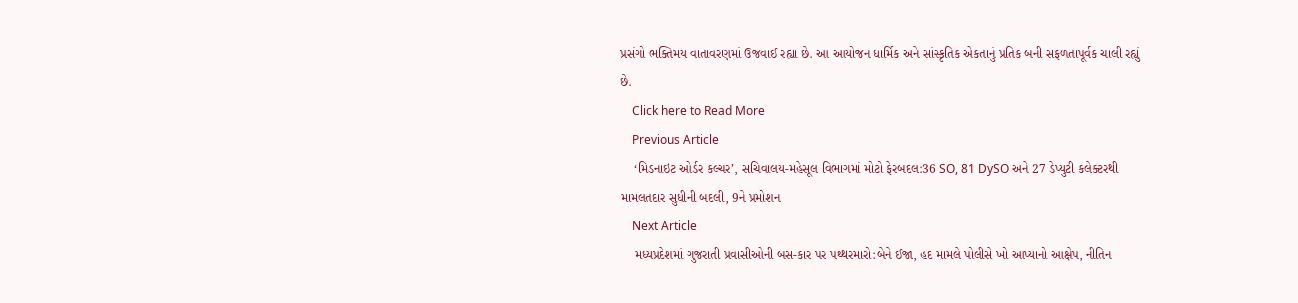પ્રસંગો ભક્તિમય વાતાવરણમાં ઉજવાઈ રહ્યા છે. આ આયોજન ધાર્મિક અને સાંસ્કૃતિક એકતાનું પ્રતિક બની સફળતાપૂર્વક ચાલી રહ્યું છે.
    Click here to Read More
    Previous Article
    ‘મિડનાઇટ ઓર્ડર કલ્ચર’, સચિવાલય-મહેસૂલ વિભાગમાં મોટો ફેરબદલ:36 SO, 81 DySO અને 27 ડેપ્યુટી કલેક્ટરથી મામલતદાર સુધીની બદલી, 9ને પ્રમોશન
    Next Article
    મધ્યપ્રદેશમાં ગુજરાતી પ્રવાસીઓની બસ-કાર પર પથ્થરમારો:બેને ઈજા, હદ મામલે પોલીસે ખો આપ્યાનો આક્ષેપ, નીતિન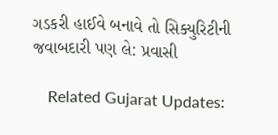ગડકરી હાઈવે બનાવે તો સિક્યુરિટીની જવાબદારી પણ લે: પ્રવાસી

    Related Gujarat Updates: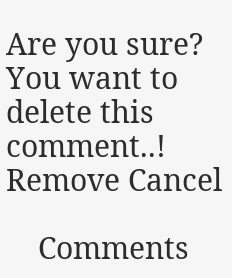Are you sure? You want to delete this comment..! Remove Cancel

    Comments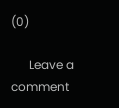(0)

      Leave a comment